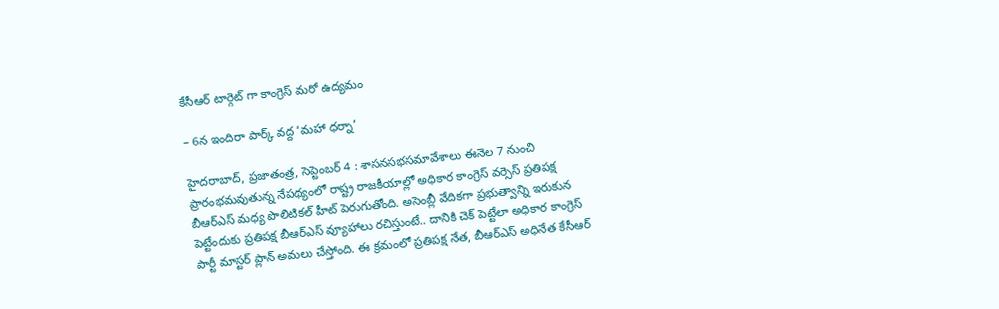కేసీఆర్ టార్గెట్ గా కాంగ్రెస్ మరో ఉద్యమం

– 6న ఇందిరా పార్క్ వద్ద ‘మహా ధర్నా’

హైదరాబాద్, ప్రజాతంత్ర, సెప్టెంబర్ 4 : శాసనసభసమావేశాలు ఈనెల 7 నుంచి ప్రారంభమవుతున్న నేపథ్యంలో రాష్ట్ర రాజకీయాల్లో అధికార కాంగ్రెస్ వర్సెస్ ప్రతిపక్ష బీఆర్ఎస్ మధ్య పొలిటికల్ హీట్ పెరుగుతోంది. అసెంబ్లీ వేదికగా ప్రభుత్వాన్ని ఇరుకున పెట్టేందుకు ప్రతిపక్ష బీఆర్ఎస్ వ్యూహాలు రచిస్తుంటే.. దానికి చెక్ పెట్టేలా అధికార కాంగ్రెస్ పార్టీ మాస్టర్ ప్లాన్ అమలు చేస్తోంది. ఈ క్రమంలో ప్రతిపక్ష నేత, బీఆర్ఎస్ అధినేత కేసీఆర్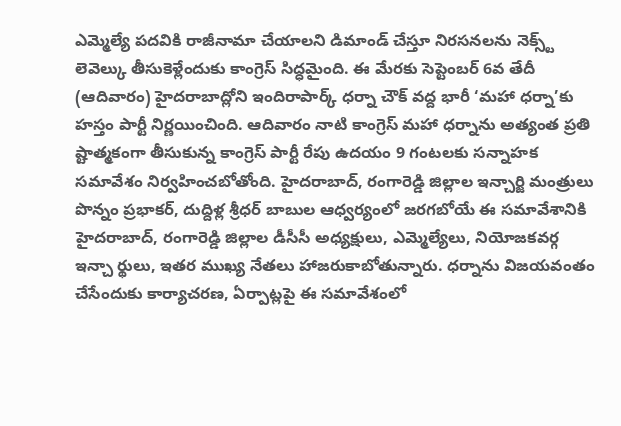ఎమ్మెల్యే పదవికి రాజీనామా చేయాలని డిమాండ్ చేస్తూ నిరసనలను నెక్స్ట్ లెవెల్కు తీసుకెళ్లేందుకు కాంగ్రెస్ సిద్ధమైంది. ఈ మేరకు సెప్టెంబర్ 6వ తేదీ (ఆదివారం) హైదరాబాద్లోని ఇందిరాపార్క్ ధర్నా చౌక్ వద్ద భారీ ‘మహా ధర్నా’కు హస్తం పార్టీ నిర్ణయించింది. ఆదివారం నాటి కాంగ్రెస్ మహా ధర్నాను అత్యంత ప్రతి ష్టాత్మకంగా తీసుకున్న కాంగ్రెస్ పార్టీ రేపు ఉదయం 9 గంటలకు సన్నాహక సమావేశం నిర్వహించబోతోంది. హైదరాబాద్, రంగారెడ్డి జిల్లాల ఇన్చార్జి మంత్రులు పొన్నం ప్రభాకర్, దుద్దిళ్ల శ్రీధర్ బాబుల ఆధ్వర్యంలో జరగబోయే ఈ సమావేశానికి హైదరాబాద్, రంగారెడ్డి జిల్లాల డీసీసీ అధ్యక్షులు, ఎమ్మెల్యేలు, నియోజకవర్గ ఇన్చా ర్థులు, ఇతర ముఖ్య నేతలు హాజరుకాబోతున్నారు. ధర్నాను విజయవంతం చేసేందుకు కార్యాచరణ, ఏర్పాట్లపై ఈ సమావేశంలో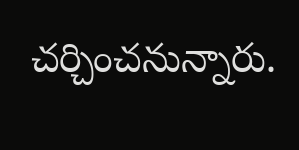చర్చించనున్నారు.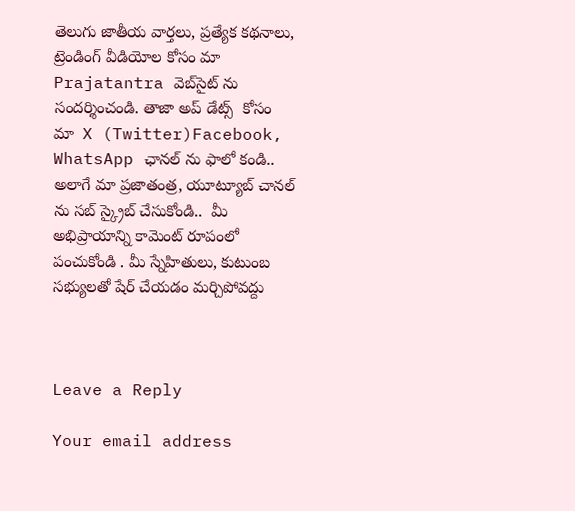తెలుగు జాతీయ వార్తలు, ప్రత్యేక కథనాలు, ట్రెండింగ్ వీడియోల కోసం మా Prajatantra వెబ్‌సైట్ ను సందర్శించండి. తాజా అప్‌ డేట్స్  కోసం  మా  X (Twitter)Facebook, WhatsApp ఛానల్ ను ఫాలో కండి.. అలాగే మా ప్రజాతంత్ర, యూట్యూబ్ చానల్ ను సబ్ స్క్రైబ్ చేసుకోండి..  మీ అభిప్రాయాన్ని కామెంట్ రూపంలో పంచుకోండి . మీ స్నేహితులు, కుటుంబ సభ్యులతో షేర్ చేయడం మర్చిపోవద్దు



Leave a Reply

Your email address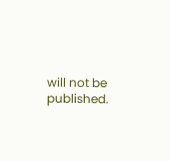will not be published.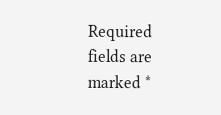Required fields are marked *